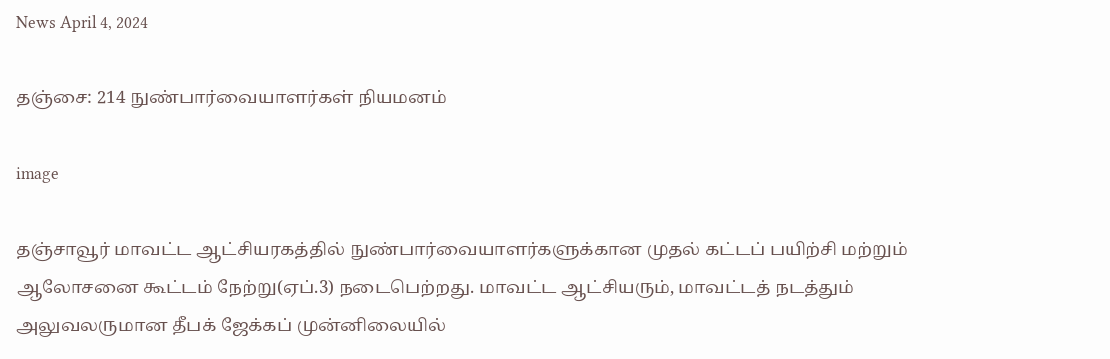News April 4, 2024

தஞ்சை: 214 நுண்பார்வையாளர்கள் நியமனம்

image

தஞ்சாவூர் மாவட்ட ஆட்சியரகத்தில் நுண்பார்வையாளர்களுக்கான முதல் கட்டப் பயிற்சி மற்றும் ஆலோசனை கூட்டம் நேற்று(ஏப்.3) நடைபெற்றது. மாவட்ட ஆட்சியரும், மாவட்டத் நடத்தும் அலுவலருமான தீபக் ஜேக்கப் முன்னிலையில்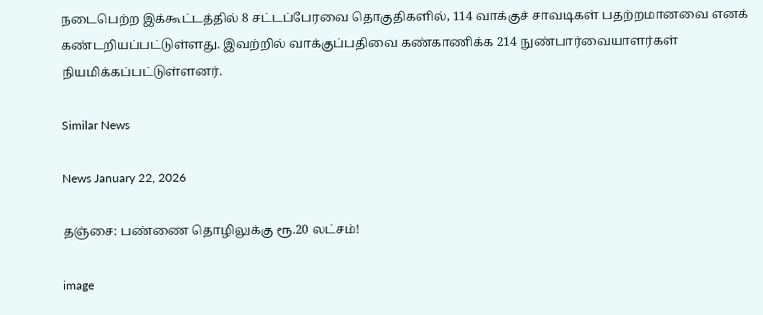நடைபெற்ற இக்கூட்டத்தில் 8 சட்டப்பேரவை தொகுதிகளில், 114 வாக்குச் சாவடிகள் பதற்றமானவை எனக் கண்டறியப்பட்டுள்ளது. இவற்றில் வாக்குப்பதிவை கண்காணிக்க 214 நுண்பார்வையாளர்கள் நியமிக்கப்பட்டுள்ளனர்.

Similar News

News January 22, 2026

தஞ்சை: பண்ணை தொழிலுக்கு ரூ.20 லட்சம்!

image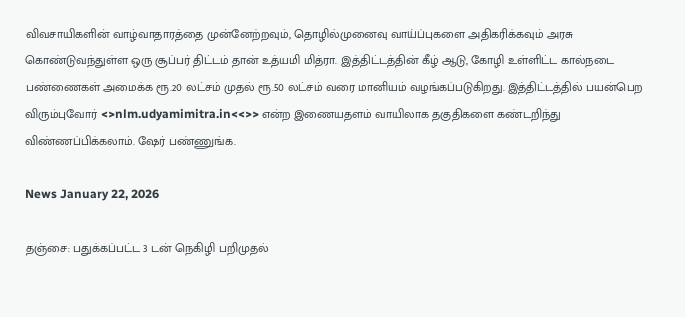விவசாயிகளின் வாழ்வாதாரத்தை முன்னேற்றவும், தொழில்முனைவு வாய்ப்புகளை அதிகரிக்கவும் அரசு கொண்டுவந்துள்ள ஒரு சூப்பர் திட்டம் தான் உத்யமி மித்ரா. இத்திட்டத்தின் கீழ் ஆடு, கோழி உள்ளிட்ட கால்நடை பண்ணைகள் அமைக்க ரூ.20 லட்சம் முதல் ரூ.50 லட்சம் வரை மானியம் வழங்கப்படுகிறது. இத்திட்டத்தில் பயன்பெற விரும்புவோர் <>nlm.udyamimitra.in<<>> என்ற இணையதளம் வாயிலாக தகுதிகளை கண்டறிந்து விண்ணப்பிக்கலாம். ஷேர் பண்ணுங்க.

News January 22, 2026

தஞ்சை: பதுக்கப்பட்ட 3 டன் நெகிழி பறிமுதல்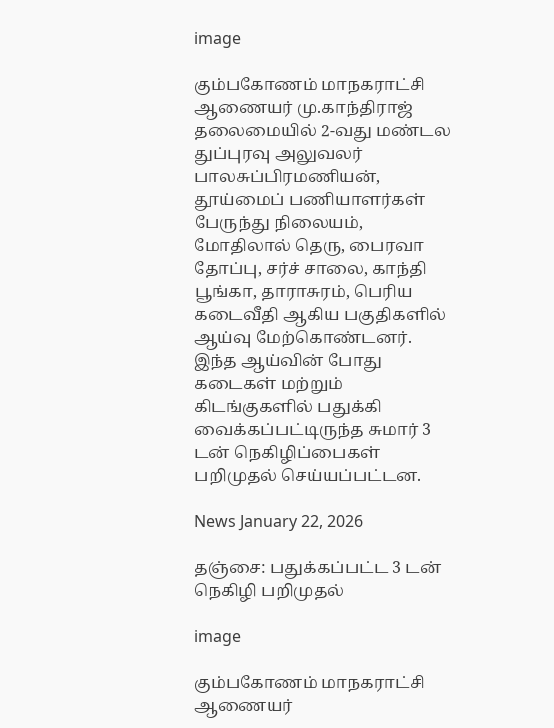image

கும்பகோணம் மாநகராட்சி ஆணையர் மு.காந்திராஜ் தலைமையில் 2-வது மண்டல துப்புரவு அலுவலர் பாலசுப்பிரமணியன், தூய்மைப் பணியாளர்கள் பேருந்து நிலையம், மோதிலால் தெரு, பைரவா தோப்பு, சர்ச் சாலை, காந்தி பூங்கா, தாராசுரம், பெரிய கடைவீதி ஆகிய பகுதிகளில் ஆய்வு மேற்கொண்டனர். இந்த ஆய்வின் போது கடைகள் மற்றும் கிடங்குகளில் பதுக்கி வைக்கப்பட்டிருந்த சுமார் 3 டன் நெகிழிப்பைகள் பறிமுதல் செய்யப்பட்டன.

News January 22, 2026

தஞ்சை: பதுக்கப்பட்ட 3 டன் நெகிழி பறிமுதல்

image

கும்பகோணம் மாநகராட்சி ஆணையர்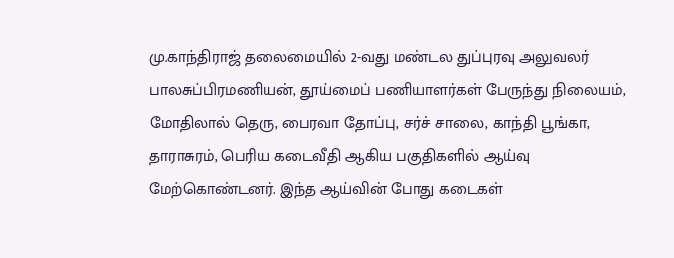மு.காந்திராஜ் தலைமையில் 2-வது மண்டல துப்புரவு அலுவலர் பாலசுப்பிரமணியன், தூய்மைப் பணியாளர்கள் பேருந்து நிலையம், மோதிலால் தெரு, பைரவா தோப்பு, சர்ச் சாலை, காந்தி பூங்கா, தாராசுரம், பெரிய கடைவீதி ஆகிய பகுதிகளில் ஆய்வு மேற்கொண்டனர். இந்த ஆய்வின் போது கடைகள்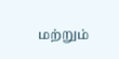மற்றும்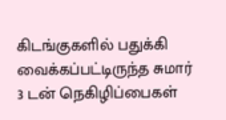கிடங்குகளில் பதுக்கி வைக்கப்பட்டிருந்த சுமார் 3 டன் நெகிழிப்பைகள்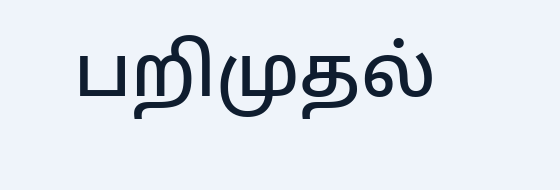பறிமுதல்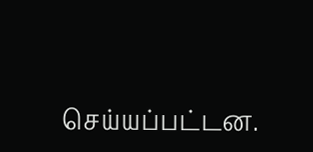செய்யப்பட்டன.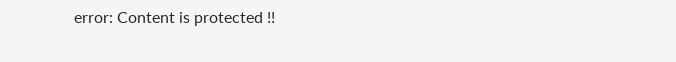error: Content is protected !!